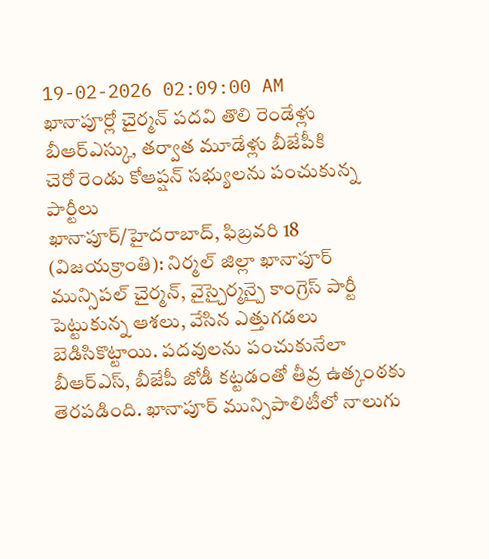19-02-2026 02:09:00 AM
ఖానాపూర్లో చైర్మన్ పదవి తొలి రెండేళ్లు బీఆర్ఎస్కు, తర్వాత మూడేళ్లు బీజేపీకి
చెరో రెండు కోఆప్షన్ సభ్యులను పంచుకున్న పార్టీలు
ఖానాపూర్/హైదరాబాద్, ఫిబ్రవరి 18 (విజయక్రాంతి): నిర్మల్ జిల్లా ఖానాపూర్ మున్సిపల్ చైర్మన్, వైస్చైర్మన్పై కాంగ్రెస్ పార్టీ పెట్టుకున్న ఆశలు, వేసిన ఎత్తుగడలు బెడిసికొట్టాయి. పదవులను పంచుకునేలా బీఆర్ఎస్, బీజేపీ జోడీ కట్టడంతో తీవ్ర ఉత్కంఠకు తెరపడింది. ఖానాపూర్ మున్సిపాలిటీలో నాలుగు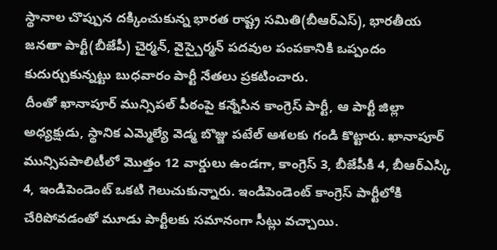స్థానాల చొప్పున దక్కించుకున్న భారత రాష్ట్ర సమితి(బీఆర్ఎస్), భారతీయ జనతా పార్టీ(బీజేపీ) చైర్మన్, వైస్చైర్మన్ పదవుల పంపకానికి ఒప్పందం కుదుర్చుకున్నట్టు బుధవారం పార్టీ నేతలు ప్రకటించారు.
దీంతో ఖానాపూర్ మున్సిపల్ పీఠంపై కన్నేసిన కాంగ్రెస్ పార్టీ, ఆ పార్టీ జిల్లా అధ్యక్షుడు, స్థానిక ఎమ్మెల్యే వెడ్మ బొజ్జు పటేల్ ఆశలకు గండి కొట్టారు. ఖానాపూర్ మున్సిపపాలిటీలో మొత్తం 12 వార్డులు ఉండగా, కాంగ్రెస్ 3, బీజేపీకి 4, బీఆర్ఎస్కి 4, ఇండిపెండెంట్ ఒకటి గెలుచుకున్నారు. ఇండిపెండెంట్ కాంగ్రెస్ పార్టీలోకి చేరిపోవడంతో మూడు పార్టీలకు సమానంగా సీట్లు వచ్చాయి.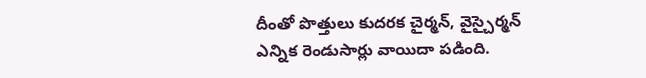దీంతో పొత్తులు కుదరక చైర్మన్, వైస్చైర్మన్ ఎన్నిక రెండుసార్లు వాయిదా పడింది.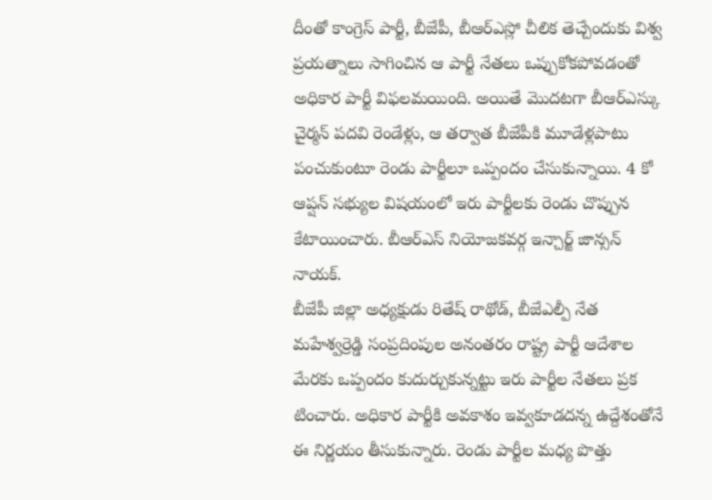దీంతో కాంగ్రెస్ పార్టీ, బీజేపీ, బీఆర్ఎస్లో చీలిక తెచ్చేందుకు విశ్వ ప్రయత్నాలు సాగించిన ఆ పార్టీ నేతలు ఒప్పుకోకపోవడంతో అధికార పార్టీ విఫలమయింది. అయితే మొదటగా బీఆర్ఎస్కు చైర్మన్ పదవి రెండేళ్లు, ఆ తర్వాత బీజేపీకి మూడేళ్లపాటు పంచుకుంటూ రెండు పార్టీలూ ఒప్పందం చేసుకున్నాయి. 4 కో ఆప్షన్ సభ్యుల విషయంలో ఇరు పార్టీలకు రెండు చొప్పున కేటాయించారు. బీఆర్ఎస్ నియోజకవర్గ ఇన్చార్జ్ జాన్సన్ నాయక్.
బీజేపీ జిల్లా అధ్యక్షుడు రితేష్ రాథోడ్, బీజేఎల్పీ నేత మహేశ్వర్రెడ్డి సంప్రదింపుల అనంతరం రాష్ట్ర పార్టీ ఆదేశాల మేరకు ఒప్పందం కుదుర్చుకున్నట్టు ఇరు పార్టీల నేతలు ప్రక టించారు. అధికార పార్టీకి అవకాశం ఇవ్వకూడదన్న ఉద్దేశంతోనే ఈ నిర్ణయం తీసుకున్నారు. రెండు పార్టీల మధ్య పొత్తు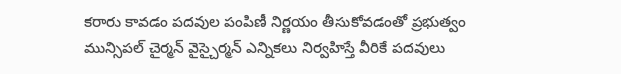కరారు కావడం పదవుల పంపిణీ నిర్ణయం తీసుకోవడంతో ప్రభుత్వం మున్సిపల్ చైర్మన్ వైస్చైర్మన్ ఎన్నికలు నిర్వహిస్తే వీరికే పదవులు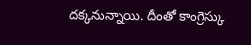దక్కనున్నాయి. దీంతో కాంగ్రెస్కు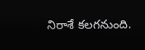నిరాశే కలగనుంది.